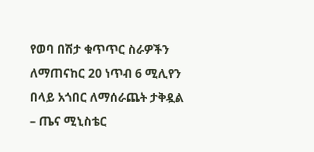የወባ በሽታ ቁጥጥር ስራዎችን ለማጠናከር 20 ነጥብ 6 ሚሊየን በላይ አጎበር ለማሰራጨት ታቅዷል – ጤና ሚኒስቴር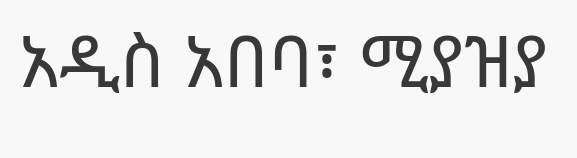አዲስ አበባ፣ ሚያዝያ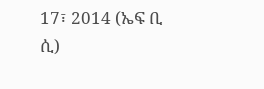17፣ 2014 (ኤፍ ቢ ሲ)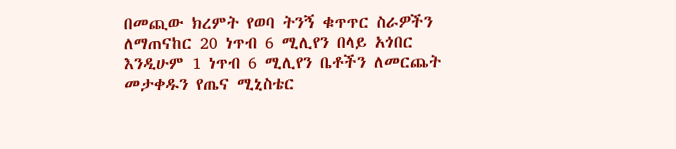በመጪው ክረምት የወባ ትንኝ ቁጥጥር ስራዎችን ለማጠናከር 20 ነጥብ 6 ሚሊየን በላይ አጎበር እንዲሁም 1 ነጥብ 6 ሚሊየን ቤቶችን ለመርጨት መታቀዱን የጤና ሚኒስቴር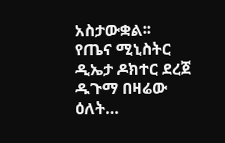አስታውቋል፡፡
የጤና ሚኒስትር ዲኤታ ዶክተር ደረጀ ዱጉማ በዛሬው ዕለት…